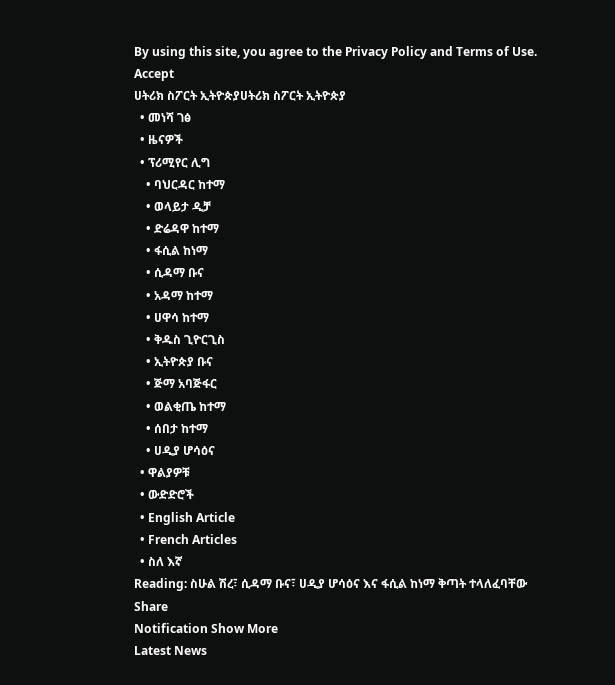By using this site, you agree to the Privacy Policy and Terms of Use.
Accept
ሀትሪክ ስፖርት ኢትዮጵያሀትሪክ ስፖርት ኢትዮጵያ
  • መነሻ ገፅ
  • ዜናዎች
  • ፕሪሚየር ሊግ
    • ባህርዳር ከተማ
    • ወላይታ ዲቻ
    • ድሬዳዋ ከተማ
    • ፋሲል ከነማ
    • ሲዳማ ቡና
    • አዳማ ከተማ
    • ሀዋሳ ከተማ
    • ቅዱስ ጊዮርጊስ
    • ኢትዮጵያ ቡና
    • ጅማ አባጅፋር
    • ወልቂጤ ከተማ
    • ሰበታ ከተማ
    • ሀዲያ ሆሳዕና
  • ዋልያዎቹ
  • ውድድሮች
  • English Article
  • French Articles
  • ስለ እኛ
Reading: ስሁል ሽረ፣ ሲዳማ ቡና፣ ሀዲያ ሆሳዕና እና ፋሲል ከነማ ቅጣት ተላለፈባቸው
Share
Notification Show More
Latest News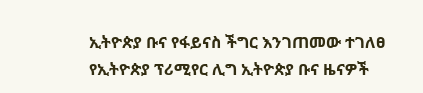ኢትዮጵያ ቡና የፋይናስ ችግር እንገጠመው ተገለፀ
የኢትዮጵያ ፕሪሚየር ሊግ ኢትዮጵያ ቡና ዜናዎች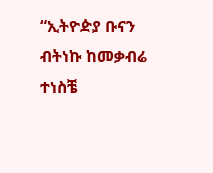“ኢትዮዽያ ቡናን ብትነኩ ከመቃብሬ ተነስቼ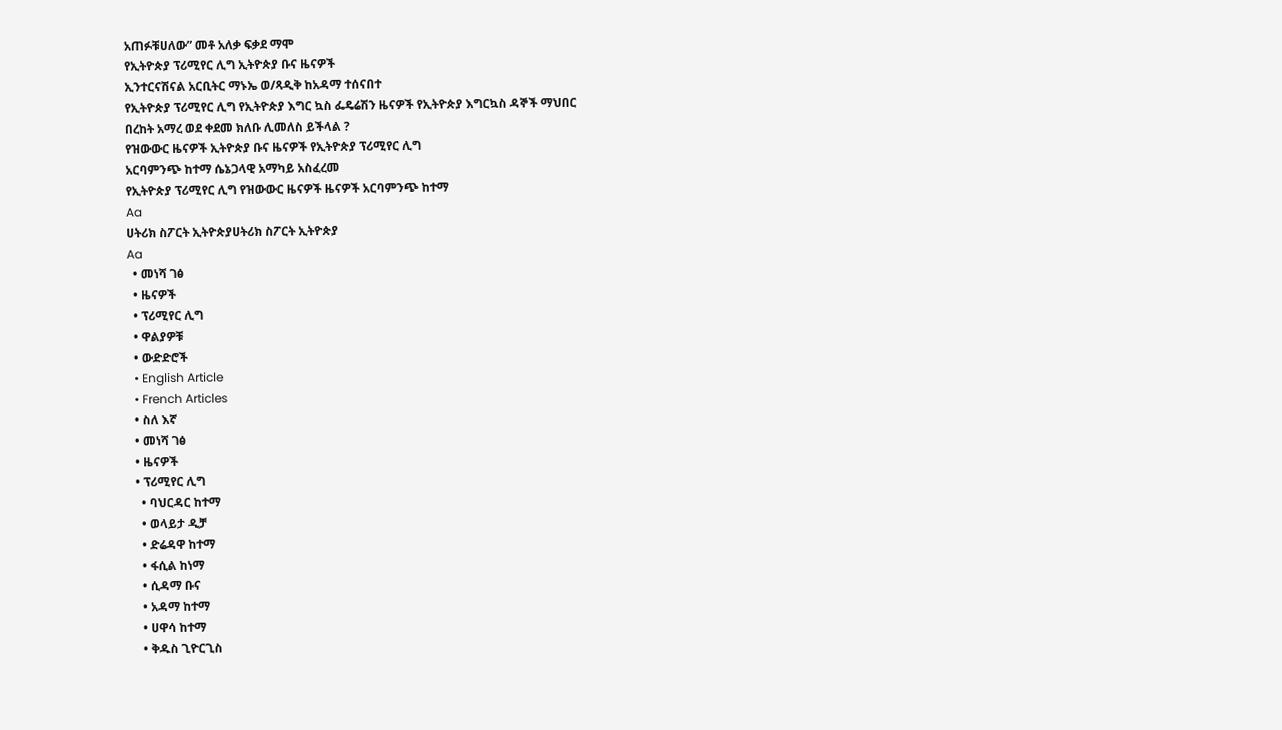አጠፉቹሀለው” መቶ አለቃ ፍቃደ ማሞ
የኢትዮጵያ ፕሪሚየር ሊግ ኢትዮጵያ ቡና ዜናዎች
ኢንተርናሽናል አርቢትር ማኑኤ ወ/ጻዲቅ ከአዳማ ተሰናበተ
የኢትዮጵያ ፕሪሚየር ሊግ የኢትዮጵያ እግር ኳስ ፌዴሬሽን ዜናዎች የኢትዮጵያ እግርኳስ ዳኞች ማህበር
በረከት አማረ ወደ ቀደመ ክለቡ ሊመለስ ይችላል ?
የዝውውር ዜናዎች ኢትዮጵያ ቡና ዜናዎች የኢትዮጵያ ፕሪሚየር ሊግ
አርባምንጭ ከተማ ሴኔጋላዊ አማካይ አስፈረመ
የኢትዮጵያ ፕሪሚየር ሊግ የዝውውር ዜናዎች ዜናዎች አርባምንጭ ከተማ
Aa
ሀትሪክ ስፖርት ኢትዮጵያሀትሪክ ስፖርት ኢትዮጵያ
Aa
  • መነሻ ገፅ
  • ዜናዎች
  • ፕሪሚየር ሊግ
  • ዋልያዎቹ
  • ውድድሮች
  • English Article
  • French Articles
  • ስለ እኛ
  • መነሻ ገፅ
  • ዜናዎች
  • ፕሪሚየር ሊግ
    • ባህርዳር ከተማ
    • ወላይታ ዲቻ
    • ድሬዳዋ ከተማ
    • ፋሲል ከነማ
    • ሲዳማ ቡና
    • አዳማ ከተማ
    • ሀዋሳ ከተማ
    • ቅዱስ ጊዮርጊስ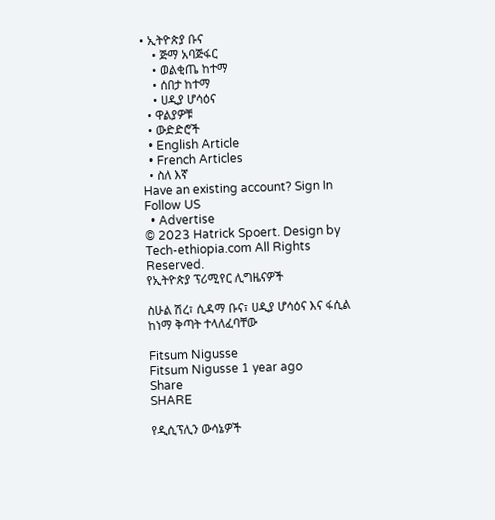• ኢትዮጵያ ቡና
    • ጅማ አባጅፋር
    • ወልቂጤ ከተማ
    • ሰበታ ከተማ
    • ሀዲያ ሆሳዕና
  • ዋልያዎቹ
  • ውድድሮች
  • English Article
  • French Articles
  • ስለ እኛ
Have an existing account? Sign In
Follow US
  • Advertise
© 2023 Hatrick Spoert. Design by Tech-ethiopia.com All Rights Reserved.
የኢትዮጵያ ፕሪሚየር ሊግዜናዎች

ስሁል ሽረ፣ ሲዳማ ቡና፣ ሀዲያ ሆሳዕና እና ፋሲል ከነማ ቅጣት ተላለፈባቸው

Fitsum Nigusse
Fitsum Nigusse 1 year ago
Share
SHARE

የዲሲፕሊን ውሳኔዎች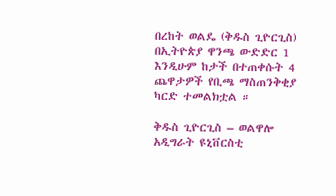በረከት ወልዴ (ቅዱስ ጊዮርጊስ) በኢትዮጵያ ዋንጫ ውድድር 1 እንዲሁም ከታች በተጠቀሱት 4 ጨዋታዎች የቢጫ ማስጠንቅቂያ ካርድ ተመልክቷል ።

ቅዱስ ጊዮርጊስ – ወልዋሎ አዲግራት ዩኒቨርስቲ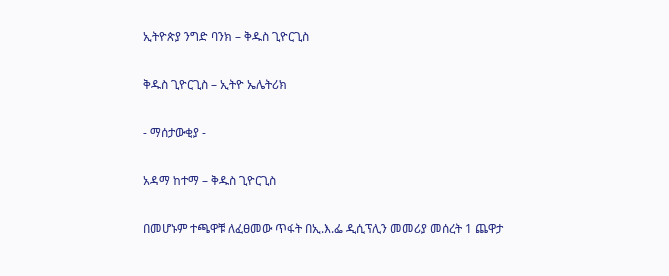ኢትዮጵያ ንግድ ባንክ – ቅዱስ ጊዮርጊስ

ቅዱስ ጊዮርጊስ – ኢትዮ ኤሌትሪክ

- ማሰታውቂያ -

አዳማ ከተማ – ቅዱስ ጊዮርጊስ

በመሆኑም ተጫዋቹ ለፈፀመው ጥፋት በኢ.እ.ፌ ዲሲፕሊን መመሪያ መሰረት 1 ጨዋታ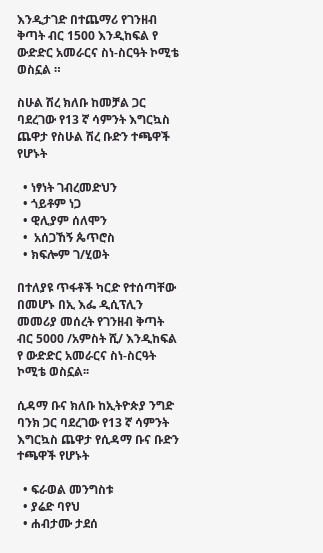እንዲታገድ በተጨማሪ የገንዘብ ቅጣት ብር 1500 እንዲከፍል የ ውድድር አመራርና ስነ-ስርዓት ኮሚቴ ወስኗል ።

ስሁል ሽረ ክለቡ ከመቻል ጋር ባደረገው የ13 ኛ ሳምንት እግርኳስ ጨዋታ የስሁል ሽረ ቡድን ተጫዋች የሆኑት

  • ነፃነት ገብረመድህን
  • ጎይቶም ነጋ
  • ዊሊያም ሰለሞን
  •  አሰጋኸኝ ጴጥሮስ
  • ክፍሎም ገ/ሂወት

በተለያዩ ጥፋቶች ካርድ የተሰጣቸው በመሆኑ በኢ እፌ ዲሲፕሊን መመሪያ መሰረት የገንዘብ ቅጣት ብር 5000 /አምስት ሺ/ እንዲከፍል የ ውድድር አመራርና ስነ-ስርዓት ኮሚቴ ወስኗል፡፡

ሲዳማ ቡና ክለቡ ከኢትዮጵያ ንግድ ባንክ ጋር ባደረገው የ13 ኛ ሳምንት እግርኳስ ጨዋታ የሲዳማ ቡና ቡድን ተጫዋች የሆኑት

  • ፍራወል መንግስቱ
  • ያሬድ ባየህ
  • ሐብታሙ ታደሰ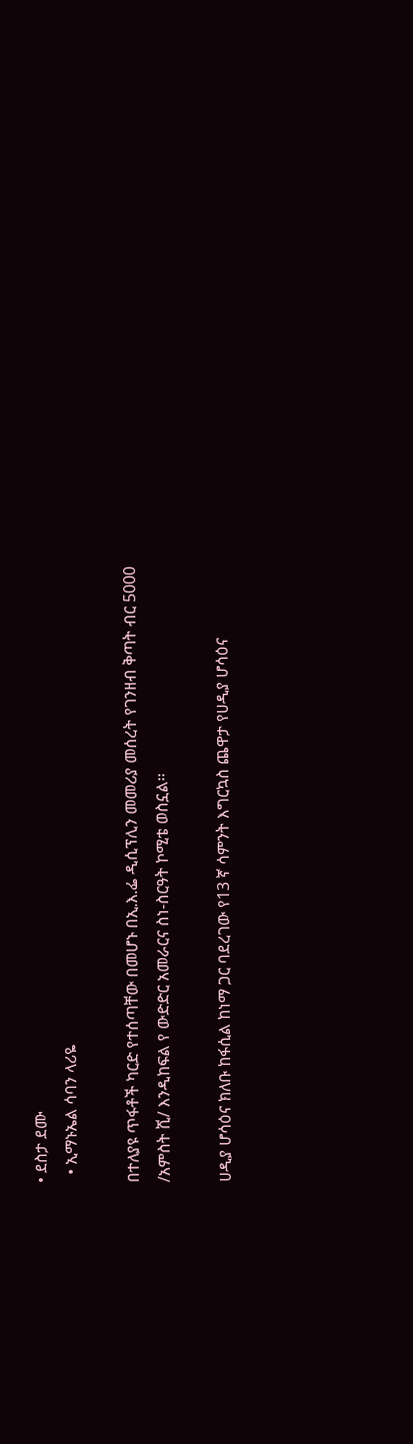• ደስታ ደሙ
  • ኢማኑኤል ሳባን ላሪዬ

በተለያዩ ጥፋቶች ካርድ የተሰጣቸው በመሆኑ በኢ.እ.ፌ ዲሲፕሊን መመሪያ መሰረት የገንዘብ ቅጣት ብር 5000 /አምስት ሺ/ እንዲከፍል የ ውድድር አመራርና ስነ-ስርዓት ኮሚቴ ወስኗል፡፡

ሀዲያ ሆሳዕና ክለቡ ከፋሲል ከነማ ጋር ባደረገው የ13 ኛ ሳምንት እግርኳስ ጨዋታ የሀዲያ ሆሳዕና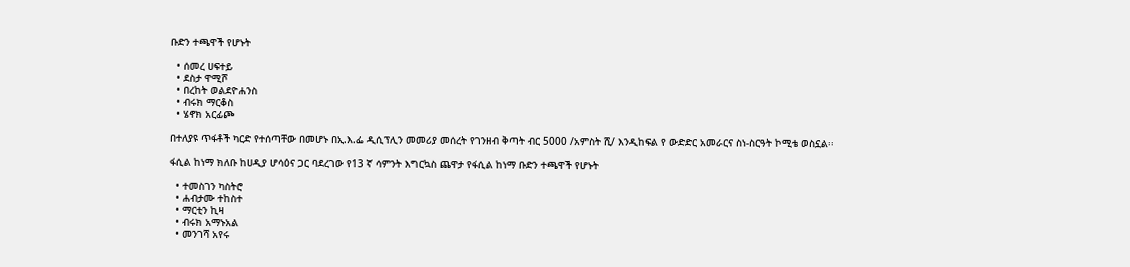ቡድን ተጫዋች የሆኑት

  • ሰመረ ሀፍተይ
  • ደስታ ዋሚሾ
  • በረከት ወልደዮሐንስ
  • ብሩክ ማርቆስ
  • ሄኖክ አርፊጮ

በተለያዩ ጥፋቶች ካርድ የተሰጣቸው በመሆኑ በኢ.እ.ፌ ዲሲፕሊን መመሪያ መሰረት የገንዘብ ቅጣት ብር 5000 /አምስት ሺ/ እንዲከፍል የ ውድድር አመራርና ስነ-ስርዓት ኮሚቴ ወስኗል፡፡

ፋሲል ከነማ ክለቡ ከሀዲያ ሆሳዕና ጋር ባደረገው የ13 ኛ ሳምንት እግርኳስ ጨዋታ የፋሲል ከነማ ቡድን ተጫዋች የሆኑት

  • ተመስገን ካስትሮ
  • ሐብታሙ ተከስተ
  • ማርቲን ኪዛ
  • ብሩክ አማኑአል
  • መንገሻ አየሩ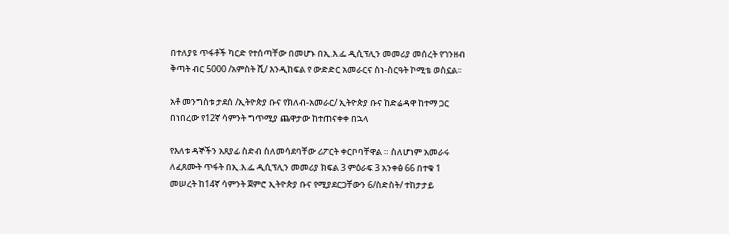በተለያዩ ጥፋቶች ካርድ የተሰጣቸው በመሆኑ በኢ.እ.ፌ ዲሲፕሊን መመሪያ መሰረት የገንዘብ ቅጣት ብር 5000 /አምስት ሺ/ እንዲከፍል የ ውድድር አመራርና ስነ-ስርዓት ኮሚቴ ወስኗል፡፡

አቶ መንግስቱ ታደሰ /ኢትዮጵያ ቡና የክለብ-አመራር/ ኢትዮጵያ ቡና ከድሬዳዋ ከተማ ጋር በነበረው የ12ኛ ሳምንት ግጥሚያ ጨዋታው ከተጠናቀቀ በኋላ

የእለቱ ዳኞችን አጸያፊ ስድብ ስለመሳደባቸው ሪፖርት ቀርቦባቸዋል ። ስለሆነም አመራሩ ለፈጸሙት ጥፋት በኢ.እ.ፌ ዲሲፕሊን መመሪያ ክፍል 3 ምዕራፍ 3 አንቀፅ 66 በተቁ 1 መሠረት ከ14ኛ ሳምንት ጀምሮ ኢትዮጵያ ቡና የሚያደርጋቸውን 6/ስድስት/ ተከታታይ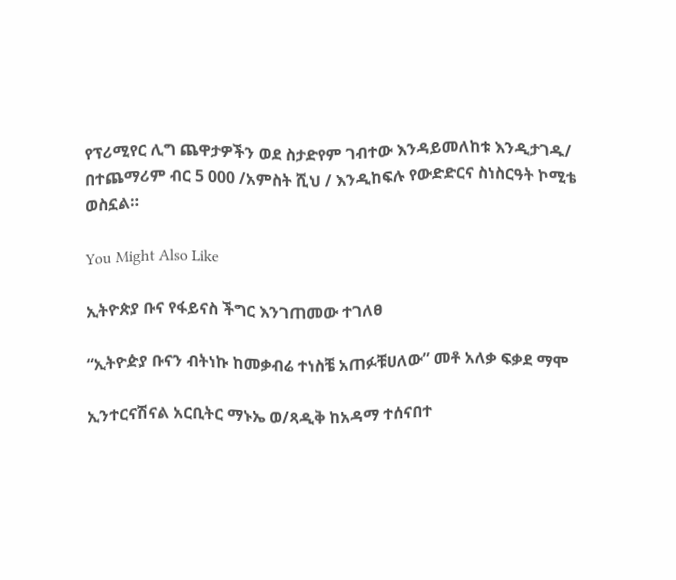የፕሪሚየር ሊግ ጨዋታዎችን ወደ ስታድየም ገብተው እንዳይመለከቱ እንዲታገዱ/ በተጨማሪም ብር 5 000 /አምስት ሺህ / እንዲከፍሉ የውድድርና ስነስርዓት ኮሚቴ ወስኗል።

You Might Also Like

ኢትዮጵያ ቡና የፋይናስ ችግር እንገጠመው ተገለፀ

“ኢትዮዽያ ቡናን ብትነኩ ከመቃብሬ ተነስቼ አጠፉቹሀለው” መቶ አለቃ ፍቃደ ማሞ

ኢንተርናሽናል አርቢትር ማኑኤ ወ/ጻዲቅ ከአዳማ ተሰናበተ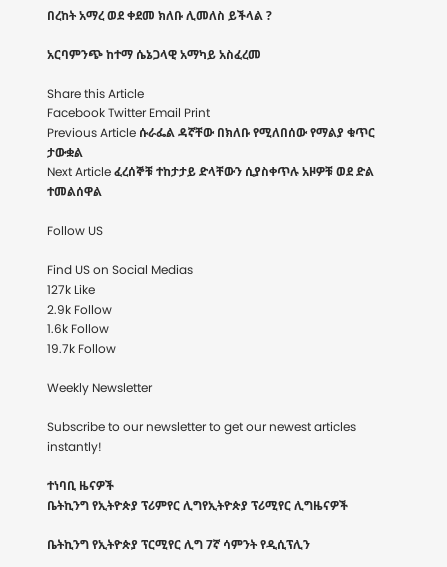በረከት አማረ ወደ ቀደመ ክለቡ ሊመለስ ይችላል ?

አርባምንጭ ከተማ ሴኔጋላዊ አማካይ አስፈረመ

Share this Article
Facebook Twitter Email Print
Previous Article ሱራፌል ዳኛቸው በክለቡ የሚለበሰው የማልያ ቁጥር ታውቋል
Next Article ፈረሰኞቹ ተከታታይ ድላቸውን ሲያስቀጥሉ አዞዎቹ ወደ ድል ተመልሰዋል

Follow US

Find US on Social Medias
127k Like
2.9k Follow
1.6k Follow
19.7k Follow

Weekly Newsletter

Subscribe to our newsletter to get our newest articles instantly!

ተነባቢ ዜናዎች
ቤትኪንግ የኢትዮጵያ ፕሪምየር ሊግየኢትዮጵያ ፕሪሚየር ሊግዜናዎች

ቤትኪንግ የኢትዮጵያ ፕርሚየር ሊግ 7ኛ ሳምንት የዲሲፕሊን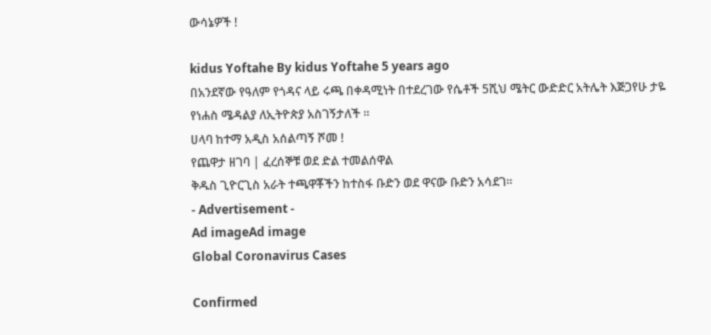ውሳኔዎች !

kidus Yoftahe By kidus Yoftahe 5 years ago
በአንደኛው የዓለም የጎዳና ላይ ሩጫ በቀዳሚነት በተደረገው የሴቶች 5ሺህ ሜትር ውድድር አትሌት እጅጋየሁ ታዬ የነሐስ ሜዳልያ ለኢትዮጵያ አስገኝታለች ።
ሀላባ ከተማ አዲስ አሰልጣኝ ሾመ !
የጨዋታ ዘገባ | ፈረሰኞቹ ወደ ድል ተመልሰዋል
ቅዱስ ጊዮርጊስ አራት ተጫዋቾችን ከተስፋ ቡድን ወደ ዋናው ቡድን አሳደገ።
- Advertisement -
Ad imageAd image
Global Coronavirus Cases

Confirmed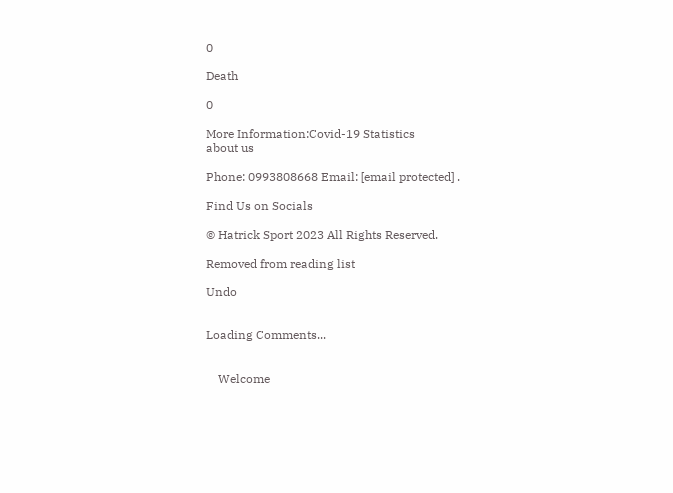0

Death

0

More Information:Covid-19 Statistics
about us

Phone: 0993808668 Email: [email protected] .

Find Us on Socials

© Hatrick Sport 2023 All Rights Reserved.

Removed from reading list

Undo


Loading Comments...


    Welcome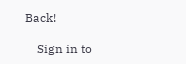Back!

    Sign in to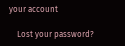your account

    Lost your password?